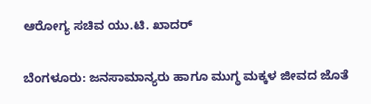ಆರೋಗ್ಯ ಸಚಿವ ಯು.ಟಿ. ಖಾದರ್

ಬೆಂಗಳೂರು: ಜನಸಾಮಾನ್ಯರು ಹಾಗೂ ಮುಗ್ಧ ಮಕ್ಕಳ ಜೀವದ ಜೊತೆ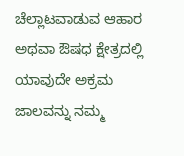ಚೆಲ್ಲಾಟವಾಡುವ ಆಹಾರ ಅಥವಾ ಔಷಧ ಕ್ಷೇತ್ರದಲ್ಲಿ ಯಾವುದೇ ಅಕ್ರಮ ಜಾಲವನ್ನು ನಮ್ಮ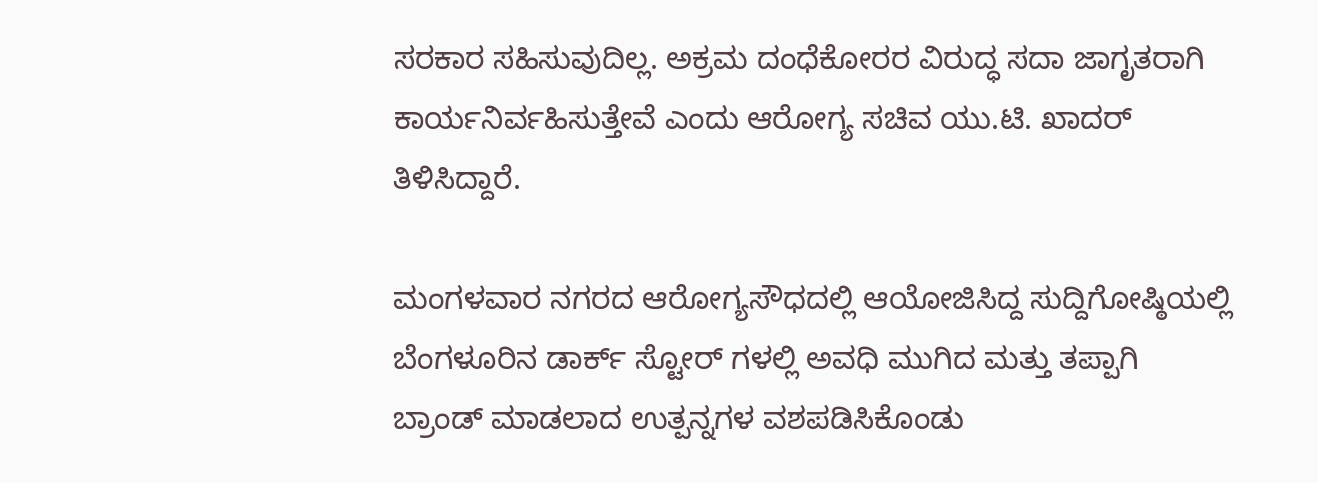ಸರಕಾರ ಸಹಿಸುವುದಿಲ್ಲ. ಅಕ್ರಮ ದಂಧೆಕೋರರ ವಿರುದ್ಧ ಸದಾ ಜಾಗೃತರಾಗಿ ಕಾರ್ಯನಿರ್ವಹಿಸುತ್ತೇವೆ ಎಂದು ಆರೋಗ್ಯ ಸಚಿವ ಯು.ಟಿ. ಖಾದರ್ ತಿಳಿಸಿದ್ದಾರೆ.

ಮಂಗಳವಾರ ನಗರದ ಆರೋಗ್ಯಸೌಧದಲ್ಲಿ ಆಯೋಜಿಸಿದ್ದ ಸುದ್ದಿಗೋಷ್ಠಿಯಲ್ಲಿ ಬೆಂಗಳೂರಿನ ಡಾರ್ಕ್ ಸ್ಟೋರ್ ಗಳಲ್ಲಿ ಅವಧಿ ಮುಗಿದ ಮತ್ತು ತಪ್ಪಾಗಿ ಬ್ರಾಂಡ್ ಮಾಡಲಾದ ಉತ್ಪನ್ನಗಳ ವಶಪಡಿಸಿಕೊಂಡು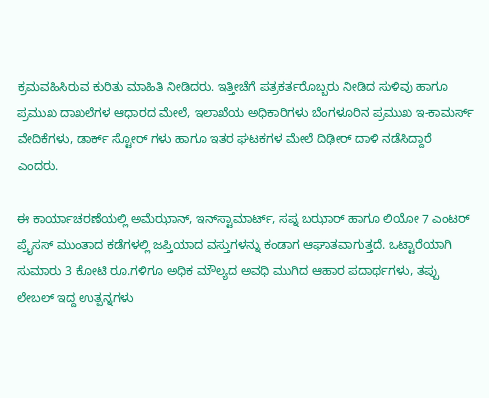ಕ್ರಮವಹಿಸಿರುವ ಕುರಿತು ಮಾಹಿತಿ ನೀಡಿದರು. ಇತ್ತೀಚೆಗೆ ಪತ್ರಕರ್ತರೊಬ್ಬರು ನೀಡಿದ ಸುಳಿವು ಹಾಗೂ ಪ್ರಮುಖ ದಾಖಲೆಗಳ ಆಧಾರದ ಮೇಲೆ, ಇಲಾಖೆಯ ಅಧಿಕಾರಿಗಳು ಬೆಂಗಳೂರಿನ ಪ್ರಮುಖ ಇ-ಕಾಮರ್ಸ್ ವೇದಿಕೆಗಳು, ಡಾರ್ಕ್ ಸ್ಟೋರ್ ಗಳು ಹಾಗೂ ಇತರ ಘಟಕಗಳ ಮೇಲೆ ದಿಢೀರ್ ದಾಳಿ ನಡೆಸಿದ್ದಾರೆ ಎಂದರು.

ಈ ಕಾರ್ಯಾಚರಣೆಯಲ್ಲಿ ಅಮೆಝಾನ್, ಇನ್‍ಸ್ಟಾಮಾರ್ಟ್, ಸಪ್ನ ಬಝಾರ್ ಹಾಗೂ ಲಿಯೋ 7 ಎಂಟರ್ ಪ್ರೈಸಸ್ ಮುಂತಾದ ಕಡೆಗಳಲ್ಲಿ ಜಪ್ತಿಯಾದ ವಸ್ತುಗಳನ್ನು ಕಂಡಾಗ ಆಘಾತವಾಗುತ್ತದೆ. ಒಟ್ಟಾರೆಯಾಗಿ ಸುಮಾರು 3 ಕೋಟಿ ರೂ.ಗಳಿಗೂ ಅಧಿಕ ಮೌಲ್ಯದ ಅವಧಿ ಮುಗಿದ ಆಹಾರ ಪದಾರ್ಥಗಳು, ತಪ್ಪು ಲೇಬಲ್ ಇದ್ದ ಉತ್ಪನ್ನಗಳು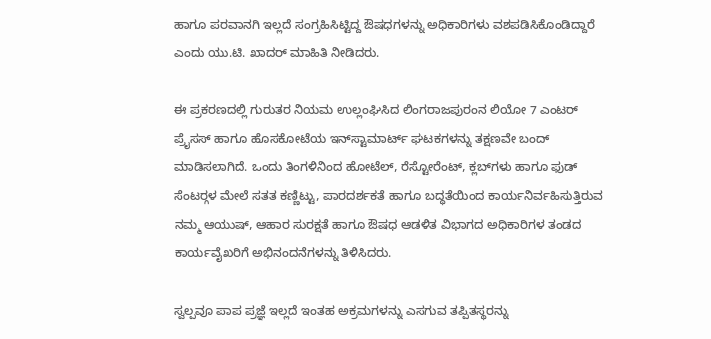ಹಾಗೂ ಪರವಾನಗಿ ಇಲ್ಲದೆ ಸಂಗ್ರಹಿಸಿಟ್ಟಿದ್ದ ಔಷಧಗಳನ್ನು ಅಧಿಕಾರಿಗಳು ವಶಪಡಿಸಿಕೊಂಡಿದ್ದಾರೆ ಎಂದು ಯು.ಟಿ. ಖಾದರ್ ಮಾಹಿತಿ ನೀಡಿದರು.

ಈ ಪ್ರಕರಣದಲ್ಲಿ ಗುರುತರ ನಿಯಮ ಉಲ್ಲಂಘಿಸಿದ ಲಿಂಗರಾಜಪುರಂನ ಲಿಯೋ 7 ಎಂಟರ್ ಪ್ರೈಸಸ್ ಹಾಗೂ ಹೊಸಕೋಟೆಯ ಇನ್‍ಸ್ಟಾಮಾರ್ಟ್ ಘಟಕಗಳನ್ನು ತಕ್ಷಣವೇ ಬಂದ್ ಮಾಡಿಸಲಾಗಿದೆ. ಒಂದು ತಿಂಗಳಿನಿಂದ ಹೋಟೆಲ್, ರೆಸ್ಟೋರೆಂಟ್, ಕ್ಲಬ್‍ಗಳು ಹಾಗೂ ಫುಡ್ ಸೆಂಟರ್‍ಗಳ ಮೇಲೆ ಸತತ ಕಣ್ಣಿಟ್ಟು, ಪಾರದರ್ಶಕತೆ ಹಾಗೂ ಬದ್ಧತೆಯಿಂದ ಕಾರ್ಯನಿರ್ವಹಿಸುತ್ತಿರುವ ನಮ್ಮ ಆಯುಷ್, ಆಹಾರ ಸುರಕ್ಷತೆ ಹಾಗೂ ಔಷಧ ಆಡಳಿತ ವಿಭಾಗದ ಅಧಿಕಾರಿಗಳ ತಂಡದ ಕಾರ್ಯವೈಖರಿಗೆ ಅಭಿನಂದನೆಗಳನ್ನು ತಿಳಿಸಿದರು.

ಸ್ವಲ್ಪವೂ ಪಾಪ ಪ್ರಜ್ಞೆ ಇಲ್ಲದೆ ಇಂತಹ ಅಕ್ರಮಗಳನ್ನು ಎಸಗುವ ತಪ್ಪಿತಸ್ಥರನ್ನು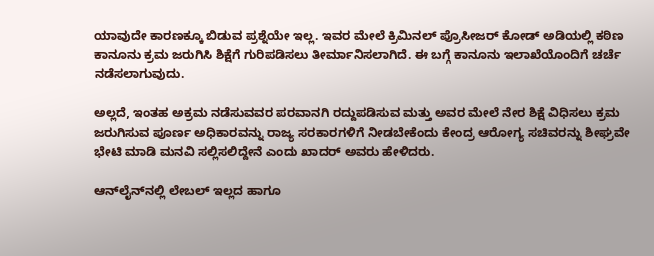ಯಾವುದೇ ಕಾರಣಕ್ಕೂ ಬಿಡುವ ಪ್ರಶ್ನೆಯೇ ಇಲ್ಲ. ಇವರ ಮೇಲೆ ಕ್ರಿಮಿನಲ್ ‌ಪ್ರೊಸೀಜರ್ ಕೋಡ್ ಅಡಿಯಲ್ಲಿ ಕಠಿಣ ಕಾನೂನು ಕ್ರಮ ಜರುಗಿಸಿ ಶಿಕ್ಷೆಗೆ ಗುರಿಪಡಿಸಲು ತೀರ್ಮಾನಿಸಲಾಗಿದೆ. ಈ ಬಗ್ಗೆ ಕಾನೂನು ಇಲಾಖೆಯೊಂದಿಗೆ ಚರ್ಚೆ ನಡೆಸಲಾಗುವುದು.

ಅಲ್ಲದೆ, ಇಂತಹ ಅಕ್ರಮ ನಡೆಸುವವರ ಪರವಾನಗಿ ರದ್ದುಪಡಿಸುವ ಮತ್ತು ಅವರ ಮೇಲೆ ನೇರ ಶಿಕ್ಷೆ ವಿಧಿಸಲು ಕ್ರಮ ಜರುಗಿಸುವ ಪೂರ್ಣ ಅಧಿಕಾರವನ್ನು ರಾಜ್ಯ ಸರಕಾರಗಳಿಗೆ ನೀಡಬೇಕೆಂದು ಕೇಂದ್ರ ಆರೋಗ್ಯ ಸಚಿವರನ್ನು ಶೀಘ್ರವೇ ಭೇಟಿ ಮಾಡಿ ಮನವಿ ಸಲ್ಲಿಸಲಿದ್ದೇನೆ ಎಂದು ಖಾದರ್ ಅವರು ಹೇಳಿದರು.

ಆನ್‍ಲೈನ್‍ನಲ್ಲಿ ಲೇಬಲ್ ಇಲ್ಲದ ಹಾಗೂ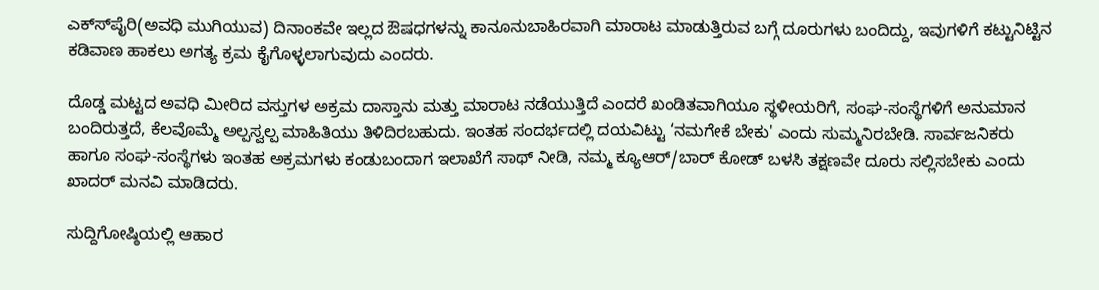ಎಕ್ಸ್‍ಪೈರಿ(ಅವಧಿ ಮುಗಿಯುವ) ದಿನಾಂಕವೇ ಇಲ್ಲದ ಔಷಧಗಳನ್ನು ಕಾನೂನುಬಾಹಿರವಾಗಿ ಮಾರಾಟ ಮಾಡುತ್ತಿರುವ ಬಗ್ಗೆ ದೂರುಗಳು ಬಂದಿದ್ದು, ಇವುಗಳಿಗೆ ಕಟ್ಟುನಿಟ್ಟಿನ ಕಡಿವಾಣ ಹಾಕಲು ಅಗತ್ಯ ಕ್ರಮ ಕೈಗೊಳ್ಳಲಾಗುವುದು ಎಂದರು.

ದೊಡ್ಡ ಮಟ್ಟದ ಅವಧಿ ಮೀರಿದ ವಸ್ತುಗಳ ಅಕ್ರಮ ದಾಸ್ತಾನು ಮತ್ತು ಮಾರಾಟ ನಡೆಯುತ್ತಿದೆ ಎಂದರೆ ಖಂಡಿತವಾಗಿಯೂ ಸ್ಥಳೀಯರಿಗೆ, ಸಂಘ-ಸಂಸ್ಥೆಗಳಿಗೆ ಅನುಮಾನ ಬಂದಿರುತ್ತದೆ, ಕೆಲವೊಮ್ಮೆ ಅಲ್ಪಸ್ವಲ್ಪ ಮಾಹಿತಿಯು ತಿಳಿದಿರಬಹುದು. ಇಂತಹ ಸಂದರ್ಭದಲ್ಲಿ ದಯವಿಟ್ಟು ‘ನಮಗೇಕೆ ಬೇಕು' ಎಂದು ಸುಮ್ಮನಿರಬೇಡಿ. ಸಾರ್ವಜನಿಕರು ಹಾಗೂ ಸಂಘ-ಸಂಸ್ಥೆಗಳು ಇಂತಹ ಅಕ್ರಮಗಳು ಕಂಡುಬಂದಾಗ ಇಲಾಖೆಗೆ ಸಾಥ್ ನೀಡಿ, ನಮ್ಮ ಕ್ಯೂಆರ್/ಬಾರ್ ಕೋಡ್ ಬಳಸಿ ತಕ್ಷಣವೇ ದೂರು ಸಲ್ಲಿಸಬೇಕು ಎಂದು ಖಾದರ್ ಮನವಿ ಮಾಡಿದರು.

ಸುದ್ದಿಗೋಷ್ಠಿಯಲ್ಲಿ ಆಹಾರ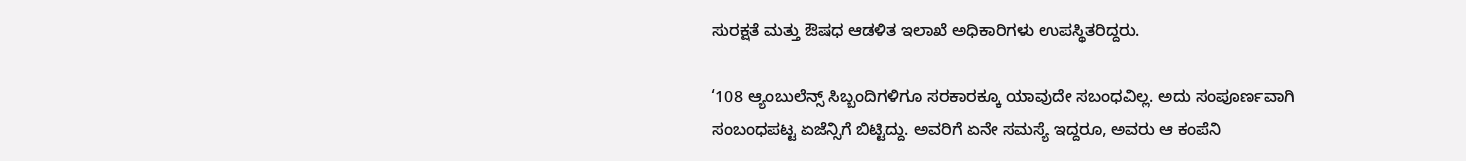ಸುರಕ್ಷತೆ ಮತ್ತು ಔಷಧ ಆಡಳಿತ ಇಲಾಖೆ ಅಧಿಕಾರಿಗಳು ಉಪಸ್ಥಿತರಿದ್ದರು.

‘108 ಆ್ಯಂಬುಲೆನ್ಸ್ ಸಿಬ್ಬಂದಿಗಳಿಗೂ ಸರಕಾರಕ್ಕೂ ಯಾವುದೇ ಸಬಂಧವಿಲ್ಲ. ಅದು ಸಂಪೂರ್ಣವಾಗಿ ಸಂಬಂಧಪಟ್ಟ ಏಜೆನ್ಸಿಗೆ ಬಿಟ್ಟಿದ್ದು. ಅವರಿಗೆ ಏನೇ ಸಮಸ್ಯೆ ಇದ್ದರೂ, ಅವರು ಆ ಕಂಪೆನಿ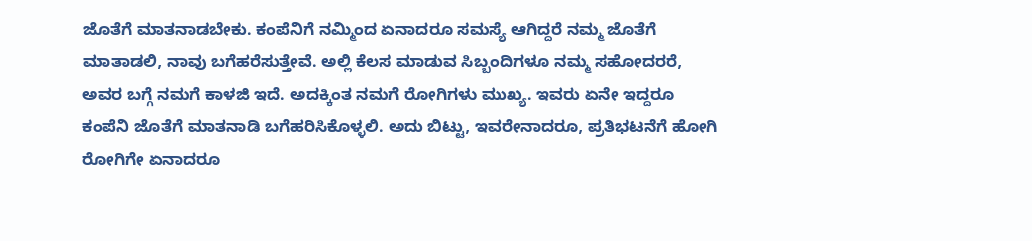ಜೊತೆಗೆ ಮಾತನಾಡಬೇಕು. ಕಂಪೆನಿಗೆ ನಮ್ಮಿಂದ ಏನಾದರೂ ಸಮಸ್ಯೆ ಆಗಿದ್ದರೆ ನಮ್ಮ ಜೊತೆಗೆ ಮಾತಾಡಲಿ, ನಾವು ಬಗೆಹರೆಸುತ್ತೇವೆ. ಅಲ್ಲಿ ಕೆಲಸ ಮಾಡುವ ಸಿಬ್ಬಂದಿಗಳೂ ನಮ್ಮ ಸಹೋದರರೆ, ಅವರ ಬಗ್ಗೆ ನಮಗೆ ಕಾಳಜಿ ಇದೆ. ಅದಕ್ಕಿಂತ ನಮಗೆ ರೋಗಿಗಳು ಮುಖ್ಯ. ಇವರು ಏನೇ ಇದ್ದರೂ ಕಂಪೆನಿ ಜೊತೆಗೆ ಮಾತನಾಡಿ ಬಗೆಹರಿಸಿಕೊಳ್ಳಲಿ. ಅದು ಬಿಟ್ಟು, ಇವರೇನಾದರೂ, ಪ್ರತಿಭಟನೆಗೆ ಹೋಗಿ ರೋಗಿಗೇ ಏನಾದರೂ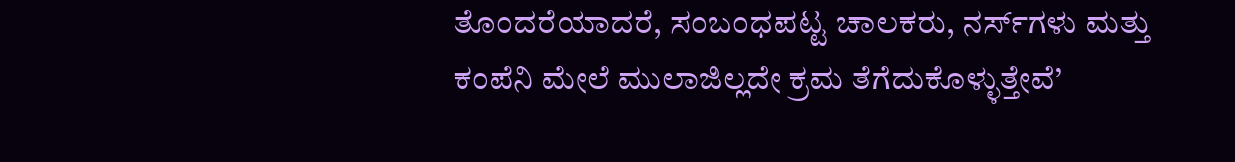ತೊಂದರೆಯಾದರೆ, ಸಂಬಂಧಪಟ್ಟ ಚಾಲಕರು, ನರ್ಸ್‍ಗಳು ಮತ್ತು ಕಂಪೆನಿ ಮೇಲೆ ಮುಲಾಜಿಲ್ಲದೇ ಕ್ರಮ ತೆಗೆದುಕೊಳ್ಳುತ್ತೇವೆ’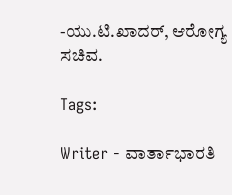-ಯು.ಟಿ.ಖಾದರ್, ಆರೋಗ್ಯ ಸಚಿವ.

Tags:

Writer - ವಾರ್ತಾಭಾರತಿ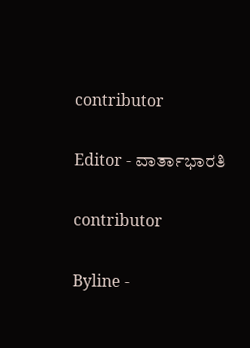contributor

Editor - ವಾರ್ತಾಭಾರತಿ

contributor

Byline -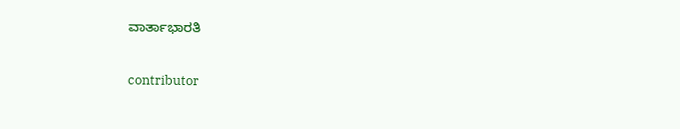ವಾರ್ತಾಭಾರತಿ

contributor